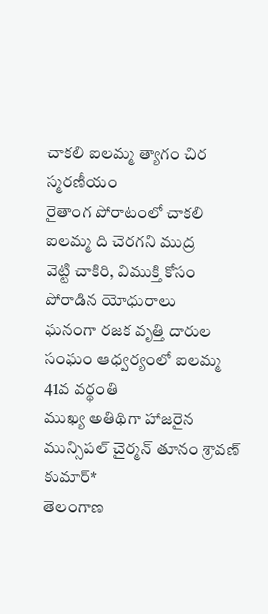చాకలి ఐలమ్మ త్యాగం చిర
స్మరణీయం
రైతాంగ పోరాటంలో చాకలి ఐలమ్మ ది చెరగని ముద్ర
వెట్టి చాకిరి, విముక్తి కోసం పోరాడిన యోధురాలు
ఘనంగా రజక వృత్తి దారుల సంఘం ఆధ్వర్యంలో ఐలమ్మ 41వ వర్థంతి
ముఖ్య అతిథిగా హాజరైన మున్సిపల్ చైర్మన్ తూనం శ్రావణ్ కుమార్*
తెలంగాణ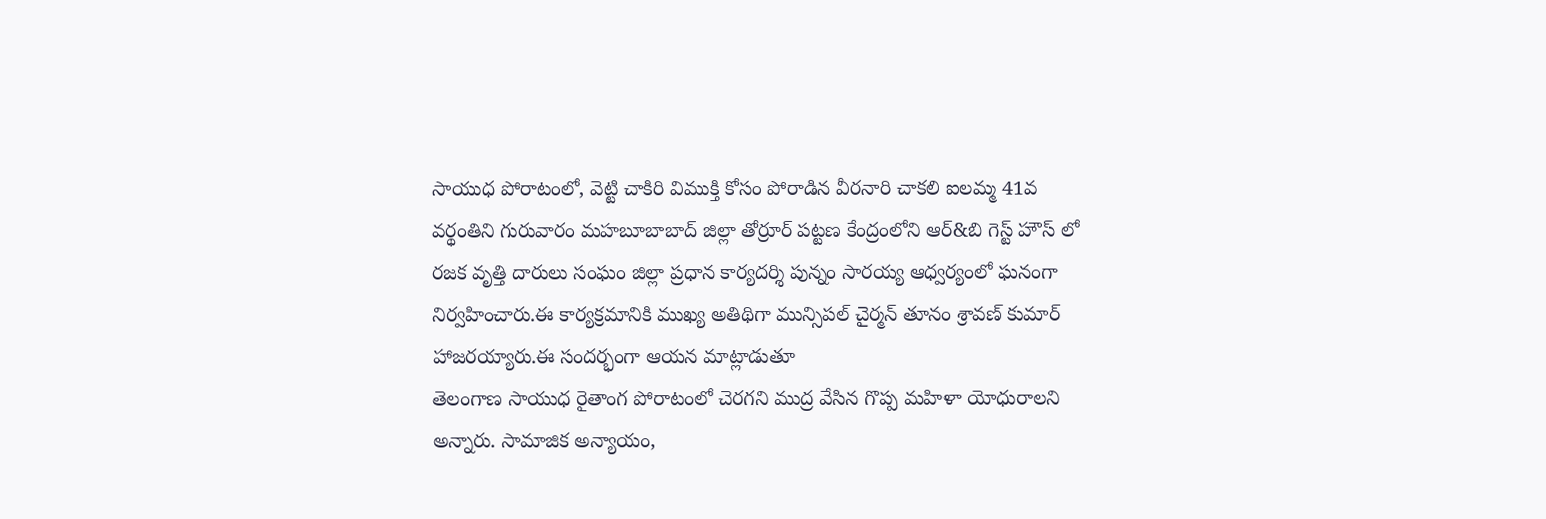సాయుధ పోరాటంలో, వెట్టి చాకిరి విముక్తి కోసం పోరాడిన వీరనారి చాకలి ఐలమ్మ 41వ వర్థంతిని గురువారం మహబూబాబాద్ జిల్లా తోర్రూర్ పట్టణ కేంద్రంలోని ఆర్&బి గెస్ట్ హౌస్ లో రజక వృత్తి దారులు సంఘం జిల్లా ప్రధాన కార్యదర్శి పున్నం సారయ్య ఆధ్వర్యంలో ఘనంగా నిర్వహించారు.ఈ కార్యక్రమానికి ముఖ్య అతిథిగా మున్సిపల్ చైర్మన్ తూనం శ్రావణ్ కుమార్ హాజరయ్యారు.ఈ సందర్భంగా ఆయన మాట్లాడుతూ
తెలంగాణ సాయుధ రైతాంగ పోరాటంలో చెరగని ముద్ర వేసిన గొప్ప మహిళా యోధురాలని అన్నారు. సామాజిక అన్యాయం,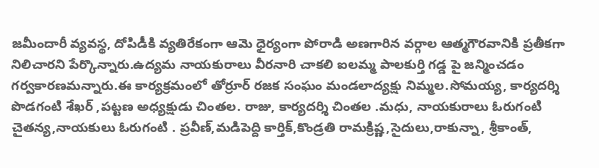జమీందారీ వ్యవస్థ, దోపిడీకి వ్యతిరేకంగా ఆమె ధైర్యంగా పోరాడి అణగారిన వర్గాల ఆత్మగౌరవానికి ప్రతీకగా నిలిచారని పేర్కొన్నారు.ఉద్యమ నాయకురాలు వీరనారి చాకలి ఐలమ్మ పాలకుర్తి గడ్డ పై జన్మించడం గర్వకారణమన్నారు.ఈ కార్యక్రమంలో తోర్రూర్ రజక సంఘం మండలాద్యక్షు నిమ్మల.సోమయ్య, కార్యదర్శి పొడగంటి శేఖర్ ,పట్టణ అధ్యక్షుడు చింతల. రాజు, కార్యదర్శి చింతల .మధు, నాయకురాలు ఓరుగంటి చైతన్య,నాయకులు ఓరుగంటి . ప్రవీణ్,మడిపెద్ది కార్తిక్,కొండ్రతి రామక్రిష్ణ,సైదులు,రాకున్నా, శ్రీకాంత్,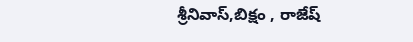శ్రీనివాస్,బిక్షం , రాజేష్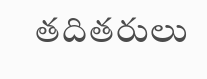తదితరులు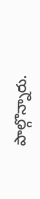పాల్గొన్నారు.